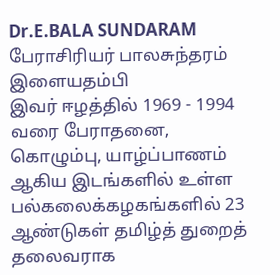Dr.E.BALA SUNDARAM
பேராசிரியர் பாலசுந்தரம் இளையதம்பி
இவர் ஈழத்தில் 1969 - 1994 வரை பேராதனை, கொழும்பு, யாழ்ப்பாணம் ஆகிய இடங்களில் உள்ள பல்கலைக்கழகங்களில் 23 ஆண்டுகள் தமிழ்த் துறைத் தலைவராக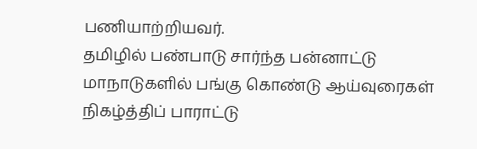பணியாற்றியவர்.
தமிழில் பண்பாடு சார்ந்த பன்னாட்டு மாநாடுகளில் பங்கு கொண்டு ஆய்வுரைகள் நிகழ்த்திப் பாராட்டு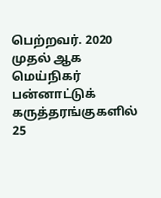பெற்றவர். 2020 முதல் ஆக மெய்நிகர் பன்னாட்டுக் கருத்தரங்குகளில் 25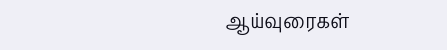ஆய்வுரைகள்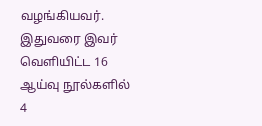வழங்கியவர்.
இதுவரை இவர் வெளியிட்ட 16 ஆய்வு நூல்களில் 4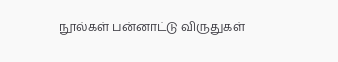நூல்கள் பன்னாட்டு விருதுகள்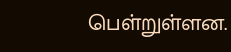பெள்றுள்ளன.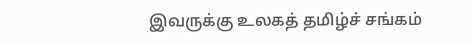இவருக்கு உலகத் தமிழ்ச் சங்கம்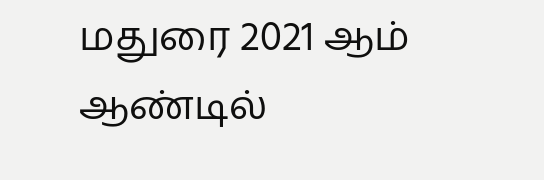மதுரை 2021 ஆம் ஆண்டில்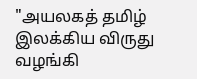"அயலகத் தமிழ் இலக்கிய விருது வழங்கி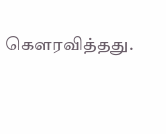கௌரவித்தது.